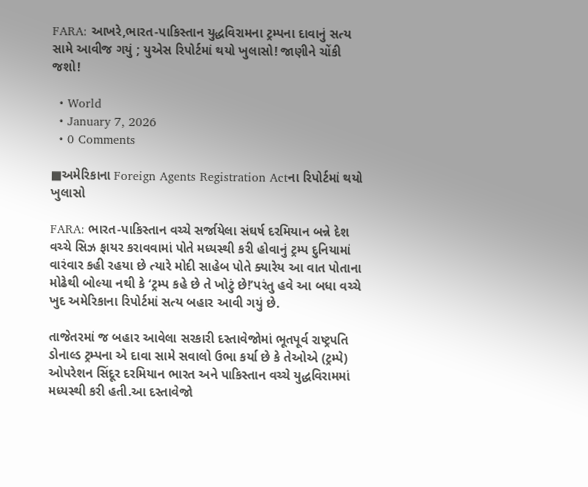FARA: આખરે,ભારત-પાકિસ્તાન યુદ્ધવિરામના ટ્રમ્પના દાવાનું સત્ય સામે આવીજ ગયું ; યુએસ રિપોર્ટમાં થયો ખુલાસો! જાણીને ચોંકી જશો!

  • World
  • January 7, 2026
  • 0 Comments

■અમેરિકાના Foreign Agents Registration Actના રિપોર્ટમાં થયો ખુલાસો

FARA: ભારત-પાકિસ્તાન વચ્ચે સર્જાયેલા સંઘર્ષ દરમિયાન બન્ને દેશ વચ્ચે સિઝ ફાયર કરાવવામાં પોતે મધ્યસ્થી કરી હોવાનું ટ્રમ્પ દુનિયામાં વારંવાર કહી રહયા છે ત્યારે મોદી સાહેબ પોતે ક્યારેય આ વાત પોતાના મોઢેથી બોલ્યા નથી કે ‘ટ્રમ્પ કહે છે તે ખોટું છે!’પરંતુ હવે આ બધા વચ્ચે ખુદ અમેરિકાના રિપોર્ટમાં સત્ય બહાર આવી ગયું છે.

તાજેતરમાં જ બહાર આવેલા સરકારી દસ્તાવેજોમાં ભૂતપૂર્વ રાષ્ટ્રપતિ ડોનાલ્ડ ટ્રમ્પના એ દાવા સામે સવાલો ઉભા કર્યા છે કે તેઓએ (ટ્રમ્પે) ઓપરેશન સિંદૂર દરમિયાન ભારત અને પાકિસ્તાન વચ્ચે યુદ્ધવિરામમાં મધ્યસ્થી કરી હતી.આ દસ્તાવેજો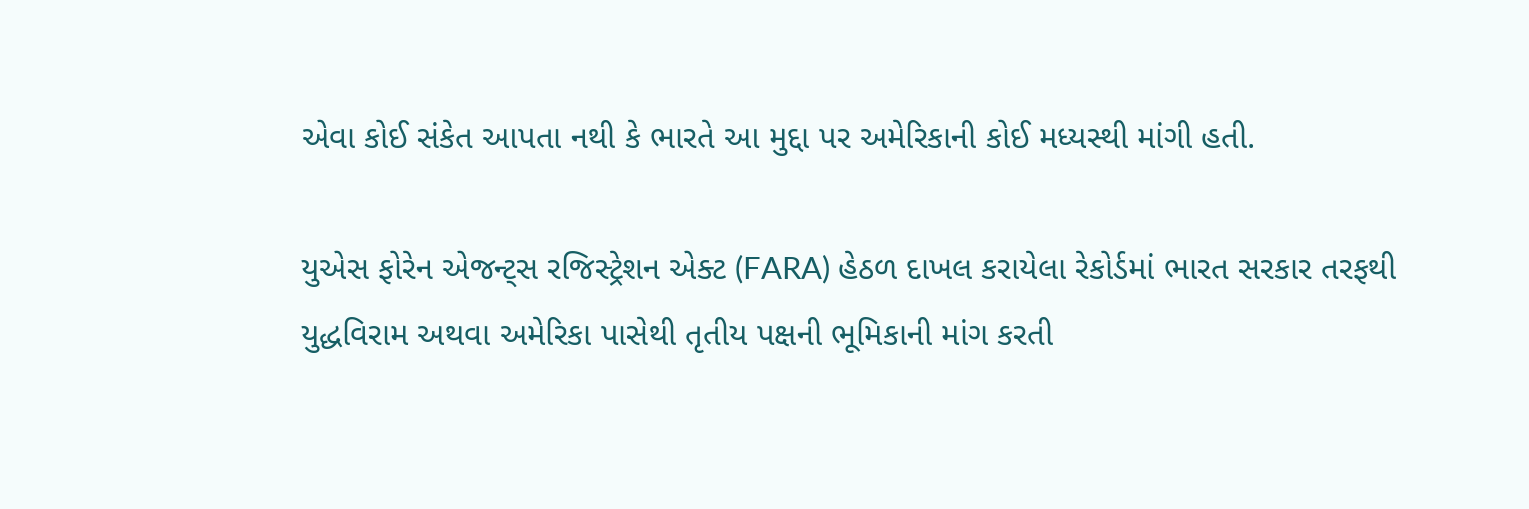એવા કોઈ સંકેત આપતા નથી કે ભારતે આ મુદ્દા પર અમેરિકાની કોઈ મધ્યસ્થી માંગી હતી.

યુએસ ફોરેન એજન્ટ્સ રજિસ્ટ્રેશન એક્ટ (FARA) હેઠળ દાખલ કરાયેલા રેકોર્ડમાં ભારત સરકાર તરફથી યુદ્ધવિરામ અથવા અમેરિકા પાસેથી તૃતીય પક્ષની ભૂમિકાની માંગ કરતી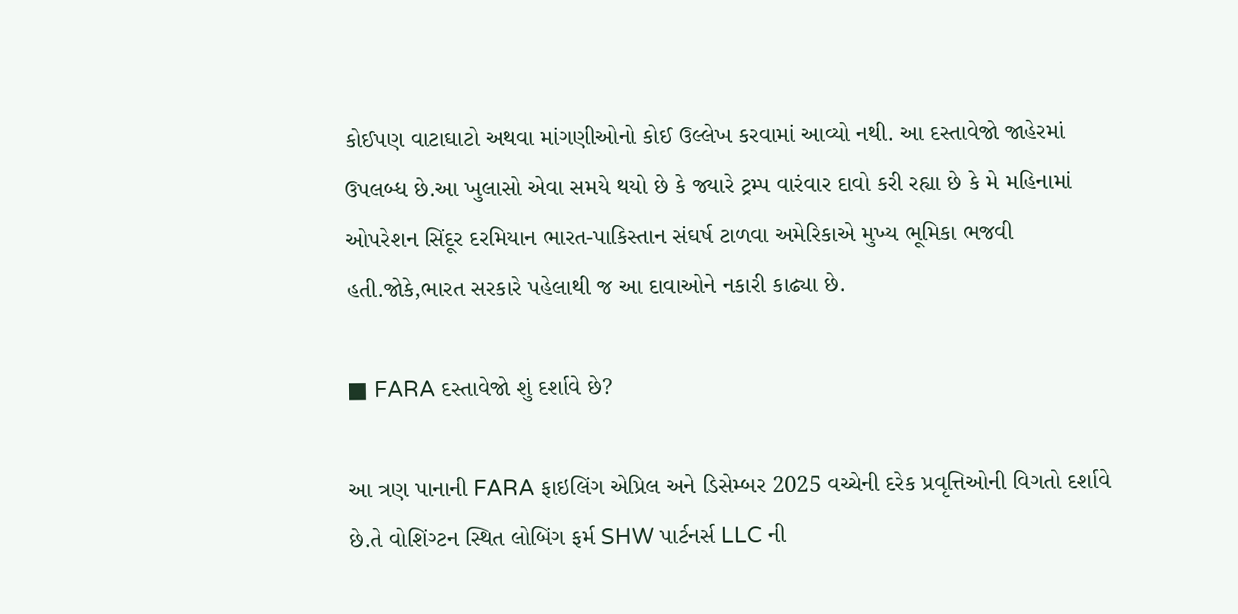કોઈપણ વાટાઘાટો અથવા માંગણીઓનો કોઈ ઉલ્લેખ કરવામાં આવ્યો નથી. આ દસ્તાવેજો જાહેરમાં ઉપલબ્ધ છે.આ ખુલાસો એવા સમયે થયો છે કે જ્યારે ટ્રમ્પ વારંવાર દાવો કરી રહ્યા છે કે મે મહિનામાં ઓપરેશન સિંદૂર દરમિયાન ભારત-પાકિસ્તાન સંઘર્ષ ટાળવા અમેરિકાએ મુખ્ય ભૂમિકા ભજવી હતી.જોકે,ભારત સરકારે પહેલાથી જ આ દાવાઓને નકારી કાઢ્યા છે.

■ FARA દસ્તાવેજો શું દર્શાવે છે?

આ ત્રણ પાનાની FARA ફાઇલિંગ એપ્રિલ અને ડિસેમ્બર 2025 વચ્ચેની દરેક પ્રવૃત્તિઓની વિગતો દર્શાવે છે.તે વોશિંગ્ટન સ્થિત લોબિંગ ફર્મ SHW પાર્ટનર્સ LLC ની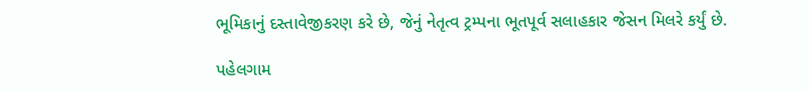ભૂમિકાનું દસ્તાવેજીકરણ કરે છે, જેનું નેતૃત્વ ટ્રમ્પના ભૂતપૂર્વ સલાહકાર જેસન મિલરે કર્યું છે.

પહેલગામ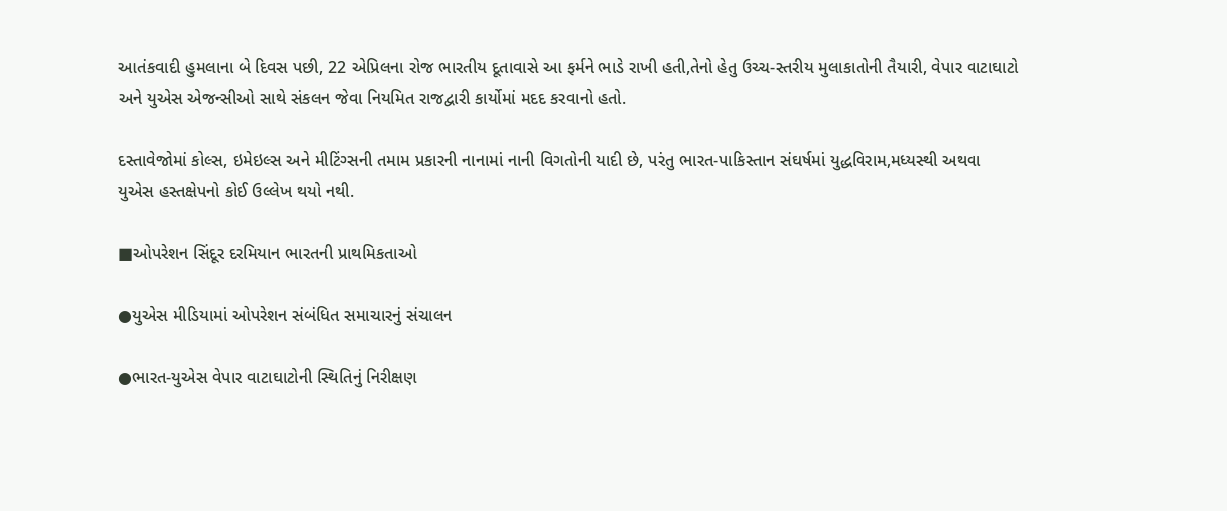આતંકવાદી હુમલાના બે દિવસ પછી, 22 એપ્રિલના રોજ ભારતીય દૂતાવાસે આ ફર્મને ભાડે રાખી હતી,તેનો હેતુ ઉચ્ચ-સ્તરીય મુલાકાતોની તૈયારી, વેપાર વાટાઘાટો અને યુએસ એજન્સીઓ સાથે સંકલન જેવા નિયમિત રાજદ્વારી કાર્યોમાં મદદ કરવાનો હતો.

દસ્તાવેજોમાં કોલ્સ, ઇમેઇલ્સ અને મીટિંગ્સની તમામ પ્રકારની નાનામાં નાની વિગતોની યાદી છે, પરંતુ ભારત-પાકિસ્તાન સંઘર્ષમાં યુદ્ધવિરામ,મધ્યસ્થી અથવા યુએસ હસ્તક્ષેપનો કોઈ ઉલ્લેખ થયો નથી.

■ઓપરેશન સિંદૂર દરમિયાન ભારતની પ્રાથમિકતાઓ

●યુએસ મીડિયામાં ઓપરેશન સંબંધિત સમાચારનું સંચાલન

●ભારત-યુએસ વેપાર વાટાઘાટોની સ્થિતિનું નિરીક્ષણ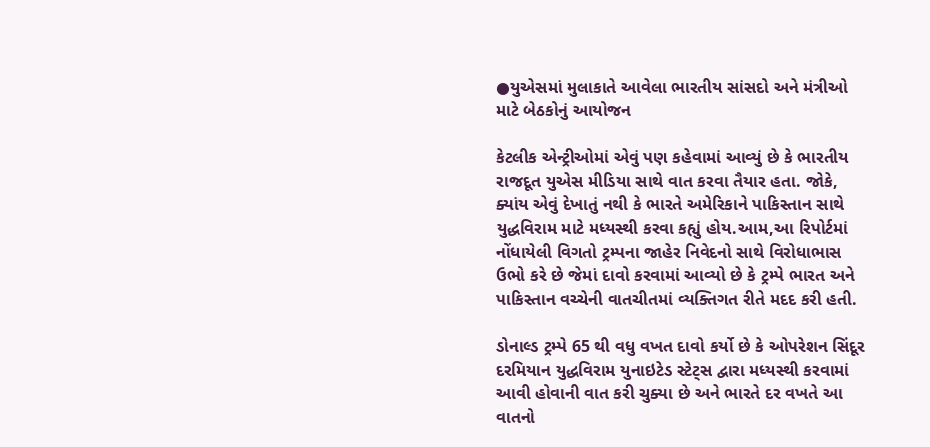●યુએસમાં મુલાકાતે આવેલા ભારતીય સાંસદો અને મંત્રીઓ માટે બેઠકોનું આયોજન

કેટલીક એન્ટ્રીઓમાં એવું પણ કહેવામાં આવ્યું છે કે ભારતીય રાજદૂત યુએસ મીડિયા સાથે વાત કરવા તૈયાર હતા. જોકે, ક્યાંય એવું દેખાતું નથી કે ભારતે અમેરિકાને પાકિસ્તાન સાથે યુદ્ધવિરામ માટે મધ્યસ્થી કરવા કહ્યું હોય.આમ,આ રિપોર્ટમાં નોંધાયેલી વિગતો ટ્રમ્પના જાહેર નિવેદનો સાથે વિરોધાભાસ ઉભો કરે છે જેમાં દાવો કરવામાં આવ્યો છે કે ટ્રમ્પે ભારત અને પાકિસ્તાન વચ્ચેની વાતચીતમાં વ્યક્તિગત રીતે મદદ કરી હતી.

ડોનાલ્ડ ટ્રમ્પે 65 થી વધુ વખત દાવો કર્યો છે કે ઓપરેશન સિંદૂર દરમિયાન યુદ્ધવિરામ યુનાઇટેડ સ્ટેટ્સ દ્વારા મધ્યસ્થી કરવામાં આવી હોવાની વાત કરી ચુક્યા છે અને ભારતે દર વખતે આ વાતનો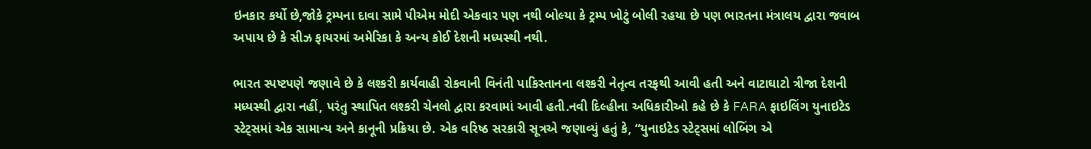ઇનકાર કર્યો છે,જોકે ટ્રમ્પના દાવા સામે પીએમ મોદી એકવાર પણ નથી બોલ્યા કે ટ્રમ્પ ખોટું બોલી રહયા છે પણ ભારતના મંત્રાલય દ્વારા જવાબ અપાય છે કે સીઝ ફાયરમાં અમેરિકા કે અન્ય કોઈ દેશની મધ્યસ્થી નથી.

ભારત સ્પષ્ટપણે જણાવે છે કે લશ્કરી કાર્યવાહી રોકવાની વિનંતી પાકિસ્તાનના લશ્કરી નેતૃત્વ તરફથી આવી હતી અને વાટાઘાટો ત્રીજા દેશની મધ્યસ્થી દ્વારા નહીં, પરંતુ સ્થાપિત લશ્કરી ચેનલો દ્વારા કરવામાં આવી હતી.નવી દિલ્હીના અધિકારીઓ કહે છે કે FARA ફાઇલિંગ યુનાઇટેડ સ્ટેટ્સમાં એક સામાન્ય અને કાનૂની પ્રક્રિયા છે. એક વરિષ્ઠ સરકારી સૂત્રએ જણાવ્યું હતું કે, “યુનાઇટેડ સ્ટેટ્સમાં લોબિંગ એ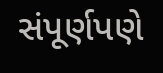સંપૂર્ણપણે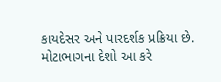કાયદેસર અને પારદર્શક પ્રક્રિયા છે. મોટાભાગના દેશો આ કરે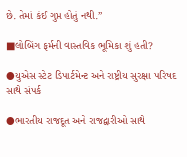છે. તેમાં કંઈ ગુપ્ત હોતું નથી.”

■લોબિંગ ફર્મની વાસ્તવિક ભૂમિકા શું હતી?

●યુએસ સ્ટેટ ડિપાર્ટમેન્ટ અને રાષ્ટ્રીય સુરક્ષા પરિષદ સાથે સંપર્ક

●ભારતીય રાજદૂત અને રાજદ્વારીઓ સાથે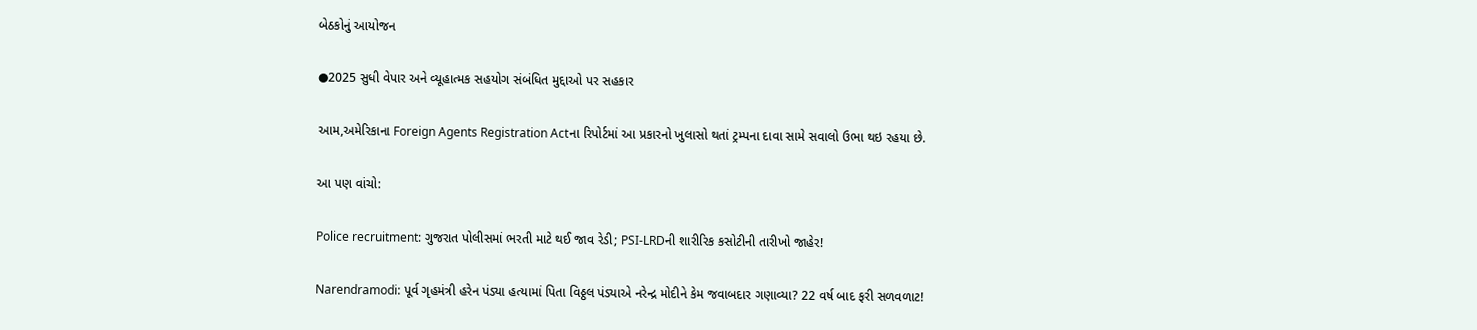બેઠકોનું આયોજન

●2025 સુધી વેપાર અને વ્યૂહાત્મક સહયોગ સંબંધિત મુદ્દાઓ પર સહકાર

આમ,અમેરિકાના Foreign Agents Registration Actના રિપોર્ટમાં આ પ્રકારનો ખુલાસો થતાં ટ્રમ્પના દાવા સામે સવાલો ઉભા થઇ રહયા છે.

આ પણ વાંચો:

Police recruitment: ગુજરાત પોલીસમાં ભરતી માટે થઈ જાવ રેડી; PSI-LRDની શારીરિક કસોટીની તારીખો જાહેર!

Narendramodi: પૂર્વ ગૃહમંત્રી હરેન પંડ્યા હત્યામાં પિતા વિઠ્ઠલ પંડ્યાએ નરેન્દ્ર મોદીને કેમ જવાબદાર ગણાવ્યા? 22 વર્ષ બાદ ફરી સળવળાટ!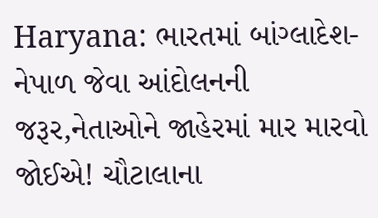Haryana: ભારતમાં બાંગ્લાદેશ-નેપાળ જેવા આંદોલનની જરૂર,નેતાઓને જાહેરમાં માર મારવો જોઈએ! ચૌટાલાના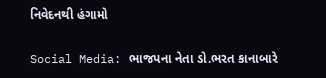નિવેદનથી હંગામો

Social Media: ભાજપના નેતા ડો.ભરત કાનાબારે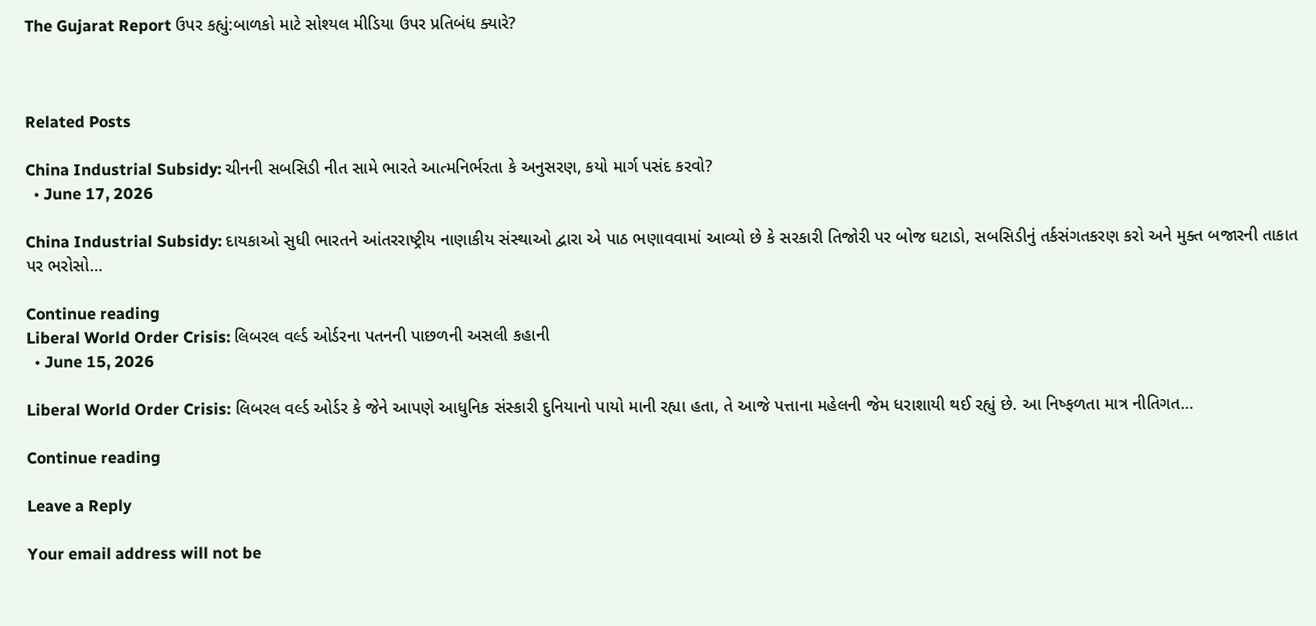The Gujarat Report ઉપર કહ્યું:બાળકો માટે સોશ્યલ મીડિયા ઉપર પ્રતિબંધ ક્યારે?



Related Posts

China Industrial Subsidy: ચીનની સબસિડી નીત સામે ભારતે આત્મનિર્ભરતા કે અનુસરણ, કયો માર્ગ પસંદ કરવો?
  • June 17, 2026

China Industrial Subsidy: દાયકાઓ સુધી ભારતને આંતરરાષ્ટ્રીય નાણાકીય સંસ્થાઓ દ્વારા એ પાઠ ભણાવવામાં આવ્યો છે કે સરકારી તિજોરી પર બોજ ઘટાડો, સબસિડીનું તર્કસંગતકરણ કરો અને મુક્ત બજારની તાકાત પર ભરોસો…

Continue reading
Liberal World Order Crisis: લિબરલ વર્લ્ડ ઓર્ડરના પતનની પાછળની અસલી કહાની
  • June 15, 2026

Liberal World Order Crisis: લિબરલ વર્લ્ડ ઓર્ડર કે જેને આપણે આધુનિક સંસ્કારી દુનિયાનો પાયો માની રહ્યા હતા, તે આજે પત્તાના મહેલની જેમ ધરાશાયી થઈ રહ્યું છે. આ નિષ્ફળતા માત્ર નીતિગત…

Continue reading

Leave a Reply

Your email address will not be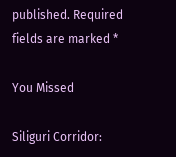published. Required fields are marked *

You Missed

Siliguri Corridor: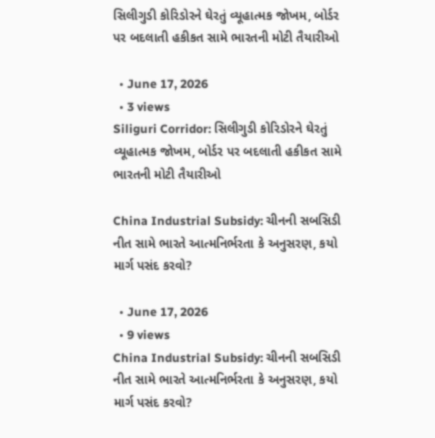સિલીગુડી કોરિડોરને ઘેરતું વ્યૂહાત્મક જોખમ, બોર્ડર પર બદલાતી હકીકત સામે ભારતની મોટી તૈયારીઓ

  • June 17, 2026
  • 3 views
Siliguri Corridor: સિલીગુડી કોરિડોરને ઘેરતું વ્યૂહાત્મક જોખમ, બોર્ડર પર બદલાતી હકીકત સામે ભારતની મોટી તૈયારીઓ

China Industrial Subsidy: ચીનની સબસિડી નીત સામે ભારતે આત્મનિર્ભરતા કે અનુસરણ, કયો માર્ગ પસંદ કરવો?

  • June 17, 2026
  • 9 views
China Industrial Subsidy: ચીનની સબસિડી નીત સામે ભારતે આત્મનિર્ભરતા કે અનુસરણ, કયો માર્ગ પસંદ કરવો?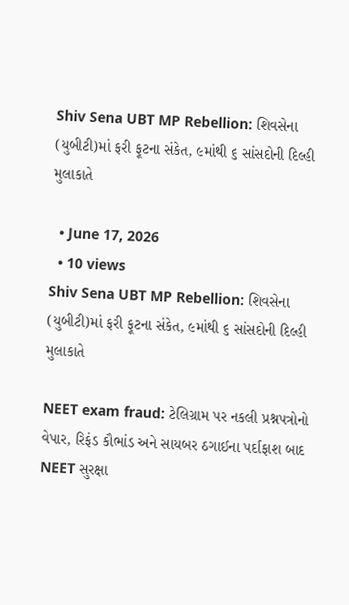Shiv Sena UBT MP Rebellion: શિવસેના (યુબીટી)માં ફરી ફૂટના સંકેત, ૯માંથી ૬ સાંસદોની દિલ્હી મુલાકાતે

  • June 17, 2026
  • 10 views
Shiv Sena UBT MP Rebellion: શિવસેના (યુબીટી)માં ફરી ફૂટના સંકેત, ૯માંથી ૬ સાંસદોની દિલ્હી મુલાકાતે

NEET exam fraud: ટેલિગ્રામ પર નકલી પ્રશ્નપત્રોનો વેપાર, રિફંડ કૌભાંડ અને સાયબર ઠગાઈના પર્દાફાશ બાદ NEET સુરક્ષા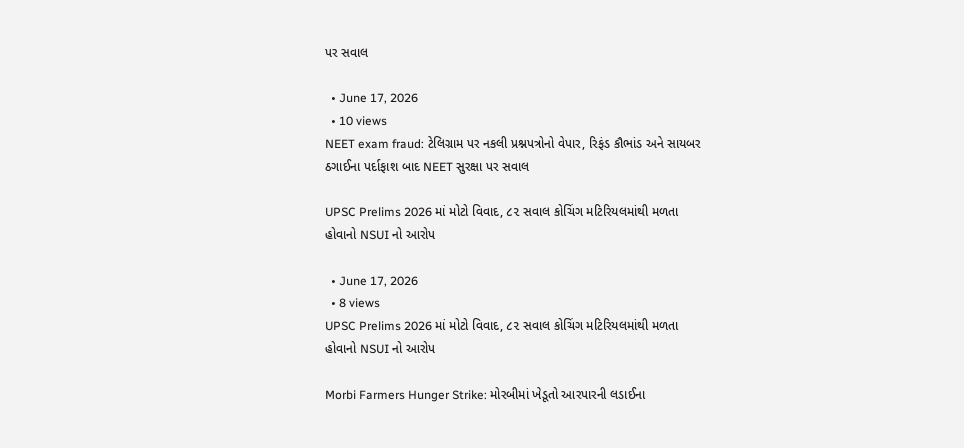પર સવાલ

  • June 17, 2026
  • 10 views
NEET exam fraud: ટેલિગ્રામ પર નકલી પ્રશ્નપત્રોનો વેપાર, રિફંડ કૌભાંડ અને સાયબર ઠગાઈના પર્દાફાશ બાદ NEET સુરક્ષા પર સવાલ

UPSC Prelims 2026 માં મોટો વિવાદ, ૮૨ સવાલ કોચિંગ મટિરિયલમાંથી મળતા હોવાનો NSUI નો આરોપ

  • June 17, 2026
  • 8 views
UPSC Prelims 2026 માં મોટો વિવાદ, ૮૨ સવાલ કોચિંગ મટિરિયલમાંથી મળતા હોવાનો NSUI નો આરોપ

Morbi Farmers Hunger Strike: મોરબીમાં ખેડૂતો આરપારની લડાઈના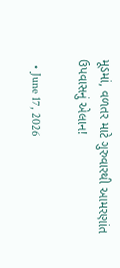મૂડમાં, વળતર માટે ગુરુવારથી આમરણાંત ઉપવાસનું એલાન!

  • June 17, 2026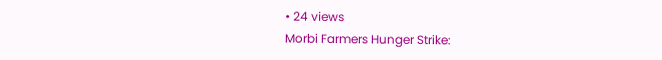• 24 views
Morbi Farmers Hunger Strike: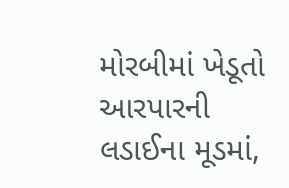મોરબીમાં ખેડૂતો આરપારની લડાઈના મૂડમાં,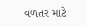વળતર માટે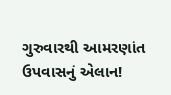ગુરુવારથી આમરણાંત ઉપવાસનું એલાન!